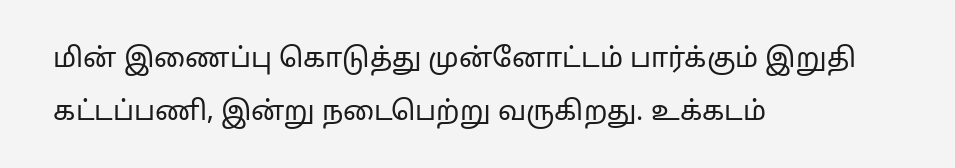மின் இணைப்பு கொடுத்து முன்னோட்டம் பார்க்கும் இறுதி கட்டப்பணி, இன்று நடைபெற்று வருகிறது. உக்கடம்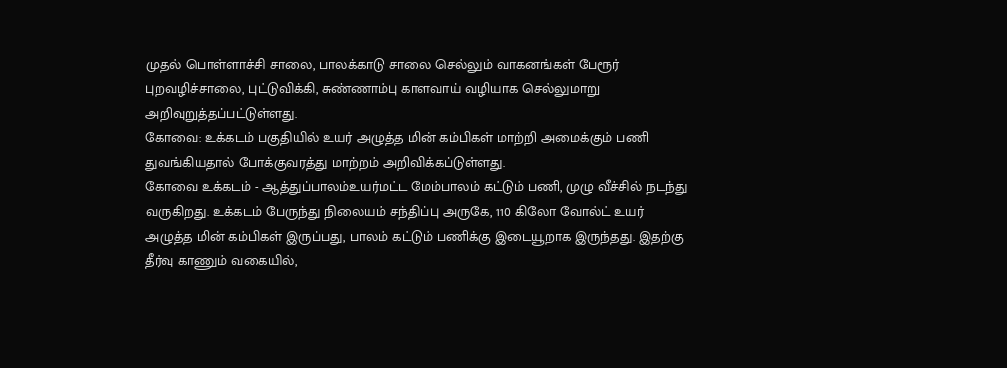முதல் பொள்ளாச்சி சாலை, பாலக்காடு சாலை செல்லும் வாகனங்கள் பேரூர் புறவழிச்சாலை, புட்டுவிக்கி, சுண்ணாம்பு காளவாய் வழியாக செல்லுமாறு அறிவுறுத்தப்பட்டுள்ளது.
கோவை: உக்கடம் பகுதியில் உயர் அழுத்த மின் கம்பிகள் மாற்றி அமைக்கும் பணி துவங்கியதால் போக்குவரத்து மாற்றம் அறிவிக்கப்டுள்ளது.
கோவை உக்கடம் - ஆத்துப்பாலம்உயர்மட்ட மேம்பாலம் கட்டும் பணி, முழு வீச்சில் நடந்து வருகிறது. உக்கடம் பேருந்து நிலையம் சந்திப்பு அருகே, 110 கிலோ வோல்ட் உயர் அழுத்த மின் கம்பிகள் இருப்பது, பாலம் கட்டும் பணிக்கு இடையூறாக இருந்தது. இதற்கு தீர்வு காணும் வகையில்,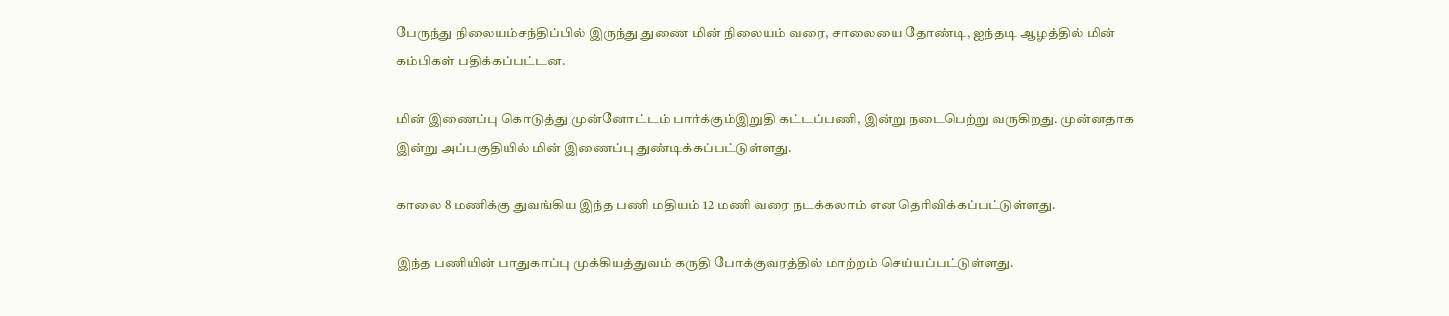பேருந்து நிலையம்சந்திப்பில் இருந்து துணை மின் நிலையம் வரை, சாலையை தோண்டி, ஐந்தடி ஆழத்தில் மின் கம்பிகள் பதிக்கப்பட்டன.

மின் இணைப்பு கொடுத்து முன்னோட்டம் பார்க்கும்இறுதி கட்டப்பணி, இன்று நடைபெற்று வருகிறது. முன்னதாக இன்று அப்பகுதியில் மின் இணைப்பு துண்டிக்கப்பட்டுள்ளது.

காலை 8 மணிக்கு துவங்கிய இந்த பணி மதியம் 12 மணி வரை நடக்கலாம் என தெரிவிக்கப்பட்டுள்ளது.

இந்த பணியின் பாதுகாப்பு முக்கியத்துவம் கருதி போக்குவரத்தில் மாற்றம் செய்யப்பட்டுள்ளது.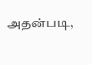அதன்படி,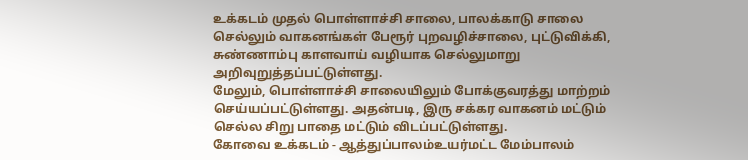உக்கடம் முதல் பொள்ளாச்சி சாலை, பாலக்காடு சாலை செல்லும் வாகனங்கள் பேரூர் புறவழிச்சாலை, புட்டுவிக்கி, சுண்ணாம்பு காளவாய் வழியாக செல்லுமாறு அறிவுறுத்தப்பட்டுள்ளது.
மேலும், பொள்ளாச்சி சாலையிலும் போக்குவரத்து மாற்றம் செய்யப்பட்டுள்ளது. அதன்படி, இரு சக்கர வாகனம் மட்டும் செல்ல சிறு பாதை மட்டும் விடப்பட்டுள்ளது.
கோவை உக்கடம் - ஆத்துப்பாலம்உயர்மட்ட மேம்பாலம்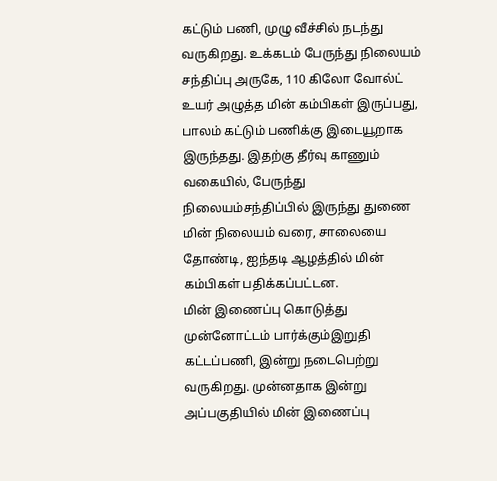கட்டும் பணி, முழு வீச்சில் நடந்து வருகிறது. உக்கடம் பேருந்து நிலையம் சந்திப்பு அருகே, 110 கிலோ வோல்ட் உயர் அழுத்த மின் கம்பிகள் இருப்பது, பாலம் கட்டும் பணிக்கு இடையூறாக இருந்தது. இதற்கு தீர்வு காணும் வகையில், பேருந்து நிலையம்சந்திப்பில் இருந்து துணை மின் நிலையம் வரை, சாலையை தோண்டி, ஐந்தடி ஆழத்தில் மின் கம்பிகள் பதிக்கப்பட்டன.
மின் இணைப்பு கொடுத்து முன்னோட்டம் பார்க்கும்இறுதி கட்டப்பணி, இன்று நடைபெற்று வருகிறது. முன்னதாக இன்று அப்பகுதியில் மின் இணைப்பு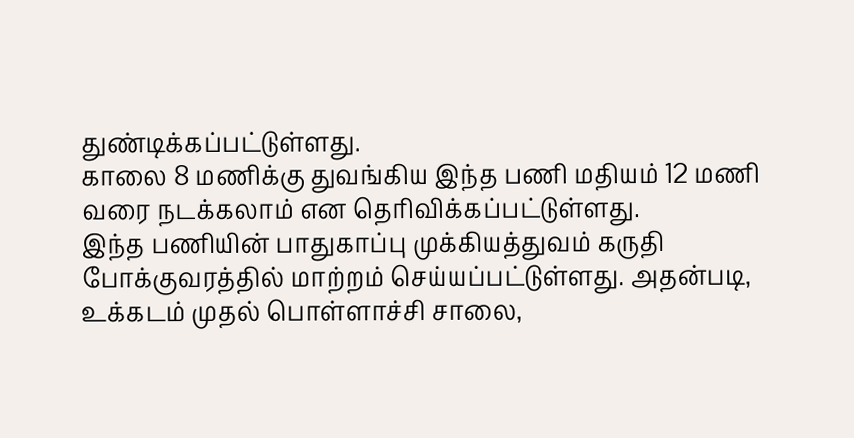துண்டிக்கப்பட்டுள்ளது.
காலை 8 மணிக்கு துவங்கிய இந்த பணி மதியம் 12 மணி வரை நடக்கலாம் என தெரிவிக்கப்பட்டுள்ளது.
இந்த பணியின் பாதுகாப்பு முக்கியத்துவம் கருதி போக்குவரத்தில் மாற்றம் செய்யப்பட்டுள்ளது. அதன்படி, உக்கடம் முதல் பொள்ளாச்சி சாலை,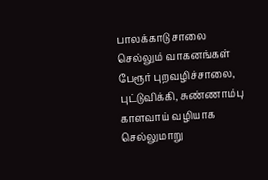பாலக்காடு சாலை செல்லும் வாகனங்கள் பேரூர் புறவழிச்சாலை, புட்டுவிக்கி, சுண்ணாம்பு காளவாய் வழியாக செல்லுமாறு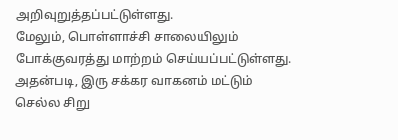அறிவுறுத்தப்பட்டுள்ளது.
மேலும், பொள்ளாச்சி சாலையிலும் போக்குவரத்து மாற்றம் செய்யப்பட்டுள்ளது. அதன்படி, இரு சக்கர வாகனம் மட்டும் செல்ல சிறு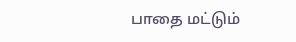பாதை மட்டும்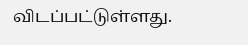விடப்பட்டுள்ளது.